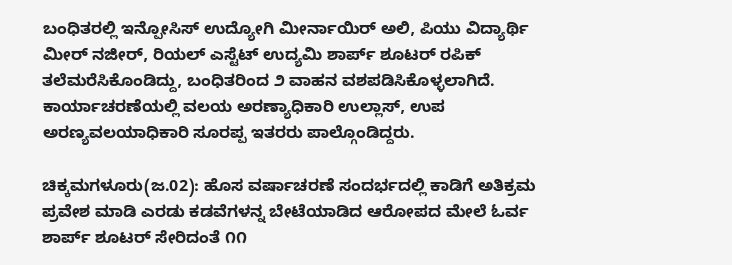ಬಂಧಿತರಲ್ಲಿ ಇನ್ಪೋಸಿಸ್ ಉದ್ಯೋಗಿ ಮೀರ್ನಾಯಿರ್ ಅಲಿ, ಪಿಯು ವಿದ್ಯಾರ್ಥಿ ಮೀರ್ ನಜೀರ್, ರಿಯಲ್ ಎಸ್ಟೆಟ್ ಉದ್ಯಮಿ ಶಾರ್ಪ್ ಶೂಟರ್ ರಪಿಕ್ ತಲೆಮರೆಸಿಕೊಂಡಿದ್ದು, ಬಂಧಿತರಿಂದ ೨ ವಾಹನ ವಶಪಡಿಸಿಕೊಳ್ಳಲಾಗಿದೆ. ಕಾರ್ಯಾಚರಣೆಯಲ್ಲಿ ವಲಯ ಅರಣ್ಯಾಧಿಕಾರಿ ಉಲ್ಲಾಸ್, ಉಪ ಅರಣ್ಯವಲಯಾಧಿಕಾರಿ ಸೂರಪ್ಪ ಇತರರು ಪಾಲ್ಗೊಂಡಿದ್ದರು.

ಚಿಕ್ಕಮಗಳೂರು(ಜ.02): ಹೊಸ ವರ್ಷಾಚರಣೆ ಸಂದರ್ಭದಲ್ಲಿ ಕಾಡಿಗೆ ಅತಿಕ್ರಮ ಪ್ರವೇಶ ಮಾಡಿ ಎರಡು ಕಡವೆಗಳನ್ನ ಬೇಟೆಯಾಡಿದ ಆರೋಪದ ಮೇಲೆ ಓರ್ವ ಶಾರ್ಪ್ ಶೂಟರ್ ಸೇರಿದಂತೆ ೧೧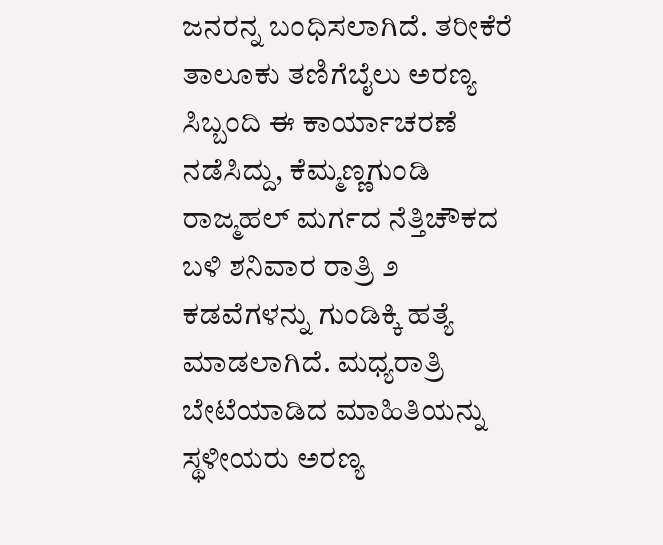ಜನರನ್ನ ಬಂಧಿಸಲಾಗಿದೆ. ತರೀಕೆರೆ ತಾಲೂಕು ತಣಿಗೆಬೈಲು ಅರಣ್ಯ ಸಿಬ್ಬಂದಿ ಈ ಕಾರ್ಯಾಚರಣೆ ನಡೆಸಿದ್ದು, ಕೆಮ್ಮಣ್ಣಗುಂಡಿ ರಾಜ್ಮಹಲ್ ಮರ್ಗದ ನೆತ್ತಿಚೌಕದ ಬಳಿ ಶನಿವಾರ ರಾತ್ರಿ ೨ ಕಡವೆಗಳನ್ನು ಗುಂಡಿಕ್ಕಿ ಹತ್ಯೆ ಮಾಡಲಾಗಿದೆ. ಮಧ್ಯರಾತ್ರಿ ಬೇಟೆಯಾಡಿದ ಮಾಹಿತಿಯನ್ನು ಸ್ಥಳೀಯರು ಅರಣ್ಯ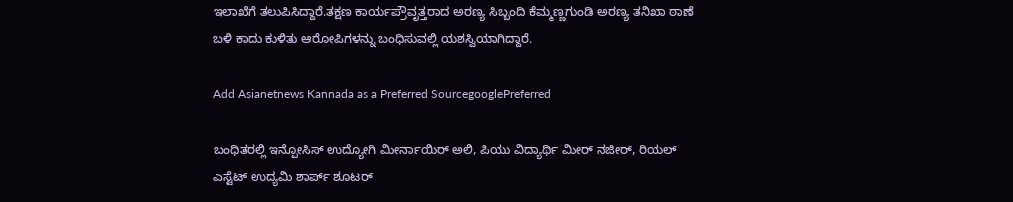ಇಲಾಖೆಗೆ ತಲುಪಿಸಿದ್ದಾರೆ.ತಕ್ಷಣ ಕಾರ್ಯಪ್ರೌವೃತ್ತರಾದ ಅರಣ್ಯ ಸಿಬ್ಬಂದಿ ಕೆಮ್ಮಣ್ಣಗುಂಡಿ ಅರಣ್ಯ ತನಿಖಾ ಠಾಣೆ ಬಳಿ ಕಾದು ಕುಳಿತು ಆರೋಪಿಗಳನ್ನು ಬಂಧಿಸುವಲ್ಲಿ ಯಶಸ್ವಿಯಾಗಿದ್ದಾರೆ.

Add Asianetnews Kannada as a Preferred SourcegooglePreferred

ಬಂಧಿತರಲ್ಲಿ ಇನ್ಪೋಸಿಸ್ ಉದ್ಯೋಗಿ ಮೀರ್ನಾಯಿರ್ ಅಲಿ, ಪಿಯು ವಿದ್ಯಾರ್ಥಿ ಮೀರ್ ನಜೀರ್, ರಿಯಲ್ ಎಸ್ಟೆಟ್ ಉದ್ಯಮಿ ಶಾರ್ಪ್ ಶೂಟರ್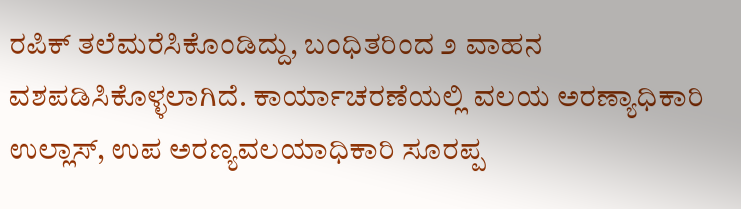ರಪಿಕ್ ತಲೆಮರೆಸಿಕೊಂಡಿದ್ದು, ಬಂಧಿತರಿಂದ ೨ ವಾಹನ ವಶಪಡಿಸಿಕೊಳ್ಳಲಾಗಿದೆ. ಕಾರ್ಯಾಚರಣೆಯಲ್ಲಿ ವಲಯ ಅರಣ್ಯಾಧಿಕಾರಿ ಉಲ್ಲಾಸ್, ಉಪ ಅರಣ್ಯವಲಯಾಧಿಕಾರಿ ಸೂರಪ್ಪ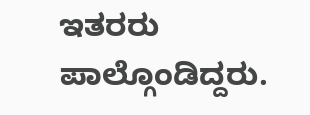ಇತರರು ಪಾಲ್ಗೊಂಡಿದ್ದರು.